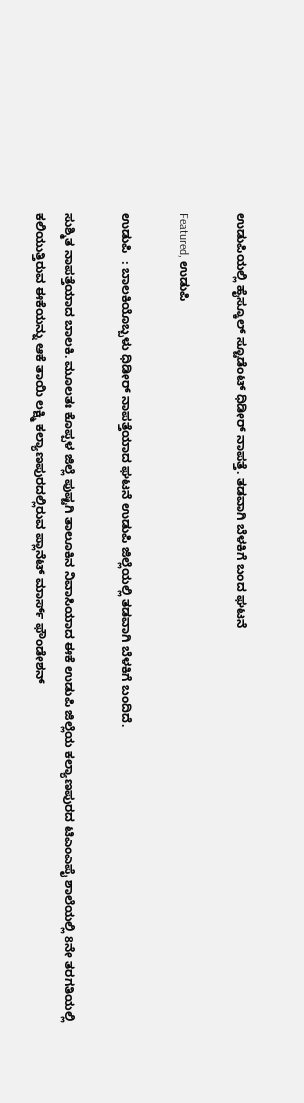ಉಡುಪಿಯಲ್ಲಿ ಹೈಸ್ಕೂಲ್ ಸ್ಟೂಡೆಂಟ್ ಧಿಡೀರ್ ನಾಪತ್ತೆ. ತಡವಾಗಿ ಬೆಳಕಿಗೆ ಬಂದ ಘಟನೆ

Featured, ಉಡುಪಿ

ಉಡುಪಿ  : ಬಾಲಕಿಯೊಬ್ಬಳು ಧಿಡೀರ್ ನಾಪತ್ತೆಯಾದ ಘಟನೆ ಉಡುಪಿ ಜಿಲ್ಲೆಯಲ್ಲಿ ತಡವಾಗಿ ಬೆಳಕಿಗೆ ಬಂದಿದೆ.

ಸುಶ್ಮಿತ ನಾಪತ್ತೆಯಾದ ಬಾಲಕಿ. ಮೂಲತಃ ಕೊಪ್ಪಳ ಜಿಲ್ಲೆ ಪುಷ್ಟಗಿ ತಾಲೂಕಿನ ನಿವಾಸಿಯಾದ ಈಕೆ ಉಡುಪಿ ಜಿಲ್ಲೆಯ ಕಲ್ಯಾಣಪುರದ ಟಿಎಂಎಪೈ ಶಾಲೆಯಲ್ಲಿ 8ನೇ ತರಗತಿಯಲ್ಲಿ ಕಲಿಯುತ್ತಿರುವ ಈಕೆಯನ್ನು ಆಕೆ ತಾಯಿ ಲಕ್ಷ್ಮಿ ಕಲ್ಯಾಣಪುರದಲ್ಲಿರುವ ಪ್ಲಾನೆಟ್ ಮಾರ್ಸ್ ಫೌಂಡೇಶನ್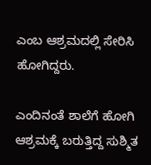ಎಂಬ ಆಶ್ರಮದಲ್ಲಿ ಸೇರಿಸಿ ಹೋಗಿದ್ದರು.

ಎಂದಿನಂತೆ ಶಾಲೆಗೆ ಹೋಗಿ ಆಶ್ರಮಕ್ಕೆ ಬರುತ್ತಿದ್ದ ಸುಶ್ಮಿತ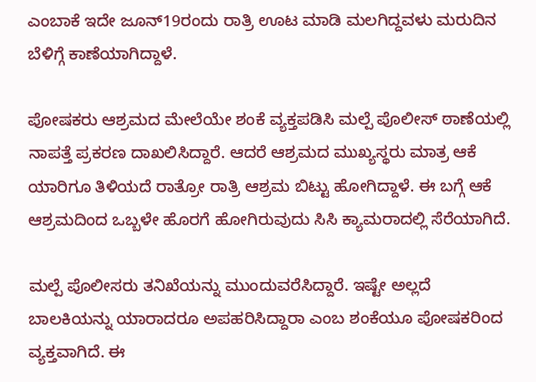ಎಂಬಾಕೆ ಇದೇ ಜೂನ್19ರಂದು ರಾತ್ರಿ ಊಟ ಮಾಡಿ ಮಲಗಿದ್ದವಳು ಮರುದಿನ ಬೆಳಿಗ್ಗೆ ಕಾಣೆಯಾಗಿದ್ದಾಳೆ.

ಪೋಷಕರು ಆಶ್ರಮದ ಮೇಲೆಯೇ ಶಂಕೆ ವ್ಯಕ್ತಪಡಿಸಿ ಮಲ್ಪೆ ಪೊಲೀಸ್ ಠಾಣೆಯಲ್ಲಿ ನಾಪತ್ತೆ ಪ್ರಕರಣ ದಾಖಲಿಸಿದ್ದಾರೆ. ಆದರೆ ಆಶ್ರಮದ ಮುಖ್ಯಸ್ಥರು ಮಾತ್ರ ಆಕೆ ಯಾರಿಗೂ ತಿಳಿಯದೆ ರಾತ್ರೋ ರಾತ್ರಿ ಆಶ್ರಮ ಬಿಟ್ಟು ಹೋಗಿದ್ದಾಳೆ. ಈ ಬಗ್ಗೆ ಆಕೆ ಆಶ್ರಮದಿಂದ ಒಬ್ಬಳೇ ಹೊರಗೆ ಹೋಗಿರುವುದು ಸಿಸಿ ಕ್ಯಾಮರಾದಲ್ಲಿ ಸೆರೆಯಾಗಿದೆ.

ಮಲ್ಪೆ ಪೊಲೀಸರು ತನಿಖೆಯನ್ನು ಮುಂದುವರೆಸಿದ್ದಾರೆ. ಇಷ್ಟೇ ಅಲ್ಲದೆ ಬಾಲಕಿಯನ್ನು ಯಾರಾದರೂ ಅಪಹರಿಸಿದ್ದಾರಾ ಎಂಬ ಶಂಕೆಯೂ ಪೋಷಕರಿಂದ ವ್ಯಕ್ತವಾಗಿದೆ. ಈ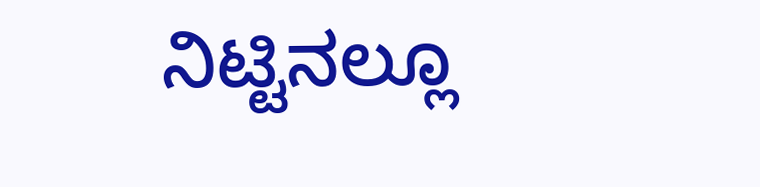ನಿಟ್ಟಿನಲ್ಲೂ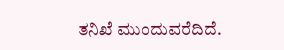ತನಿಖೆ ಮುಂದುವರೆದಿದೆ.